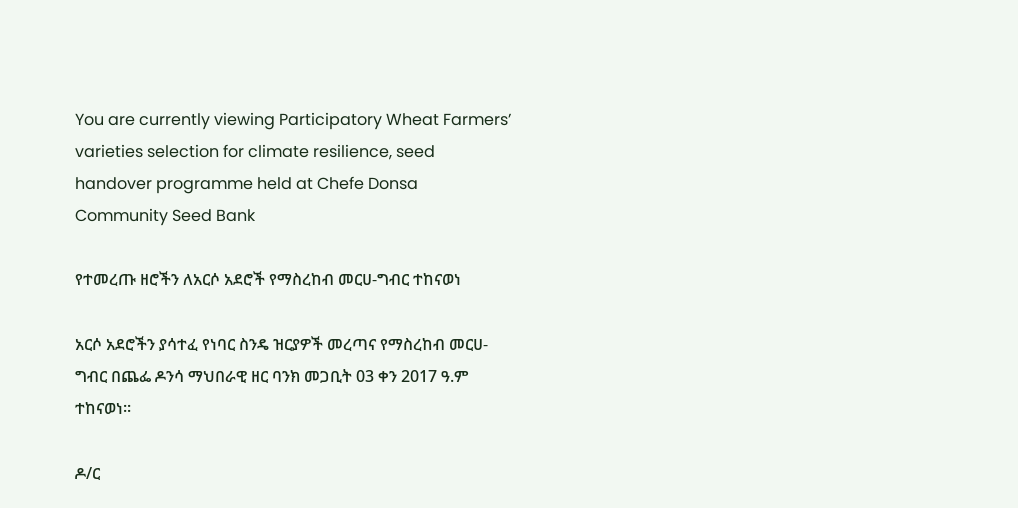You are currently viewing Participatory Wheat Farmers’ varieties selection for climate resilience, seed handover programme held at Chefe Donsa Community Seed Bank

የተመረጡ ዘሮችን ለአርሶ አደሮች የማስረከብ መርሀ-ግብር ተከናወነ

አርሶ አደሮችን ያሳተፈ የነባር ስንዴ ዝርያዎች መረጣና የማስረከብ መርሀ-ግብር በጨፌ ዶንሳ ማህበራዊ ዘር ባንክ መጋቢት 03 ቀን 2017 ዓ.ም ተከናወነ፡፡

ዶ/ር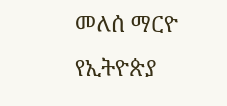መለሰ ማርዮ የኢትዮጵያ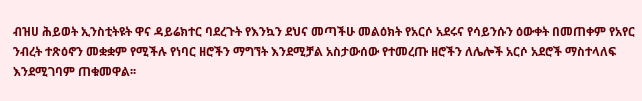ብዝሀ ሕይወት ኢንስቲትዩት ዋና ዳይሬክተር ባደረጉት የእንኳን ደህና መጣችሁ መልዕክት የአርሶ አደሩና የሳይንሱን ዕውቀት በመጠቀም የአየር ንብረት ተጽዕኖን መቋቋም የሚችሉ የነባር ዘሮችን ማግኘት እንደሚቻል አስታውሰው የተመረጡ ዘሮችን ለሌሎች አርሶ አደሮች ማስተላለፍ እንደሚገባም ጠቁመዋል፡፡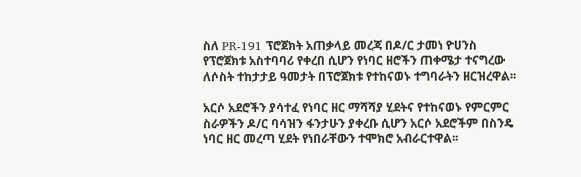ስለ PR-191 ፕሮጀክት አጠቃላይ መረጃ በዶ/ር ታመነ ዮሀንስ የፕሮጀክቱ አስተባባሪ የቀረበ ሲሆን የነባር ዘሮችን ጠቀሜታ ተናግረው ለሶስት ተከታታይ ዓመታት በፕሮጀክቱ የተከናወኑ ተግባራትን ዘርዝረዋል፡፡

አርሶ አደሮችን ያሳተፈ የነባር ዘር ማሻሻያ ሂደትና የተከናወኑ የምርምር ስራዎችን ዶ/ር ባሳዝን ፋንታሁን ያቀረቡ ሲሆን አርሶ አደሮችም በስንዴ ነባር ዘር መረጣ ሂደት የነበራቸውን ተሞክሮ አብራርተዋል፡፡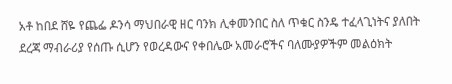አቶ ከበደ ሸዬ የጨፌ ዶንሳ ማህበራዊ ዘር ባንክ ሊቀመንበር ስለ ጥቁር ስንዴ ተፈላጊነትና ያለበት ደረጃ ማብራሪያ የሰጡ ሲሆን የወረዳውና የቀበሌው አመራሮችና ባለሙያዎችም መልዕክት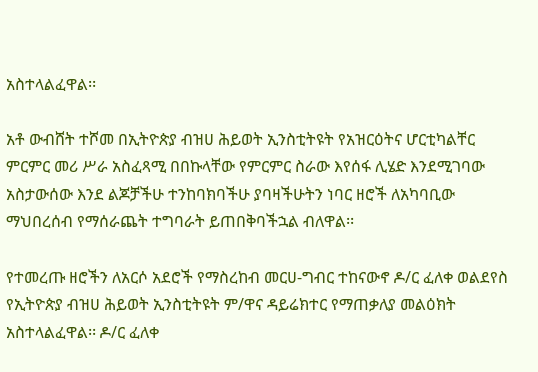አስተላልፈዋል፡፡

አቶ ውብሸት ተሾመ በኢትዮጵያ ብዝሀ ሕይወት ኢንስቲትዩት የአዝርዕትና ሆርቲካልቸር ምርምር መሪ ሥራ አስፈጻሚ በበኩላቸው የምርምር ስራው እየሰፋ ሊሄድ እንደሚገባው አስታውሰው እንደ ልጆቻችሁ ተንከባክባችሁ ያባዛችሁትን ነባር ዘሮች ለአካባቢው ማህበረሰብ የማሰራጨት ተግባራት ይጠበቅባችኋል ብለዋል፡፡

የተመረጡ ዘሮችን ለአርሶ አደሮች የማስረከብ መርሀ-ግብር ተከናውኖ ዶ/ር ፈለቀ ወልደየስ የኢትዮጵያ ብዝሀ ሕይወት ኢንስቲትዩት ም/ዋና ዳይሬክተር የማጠቃለያ መልዕክት አስተላልፈዋል፡፡ ዶ/ር ፈለቀ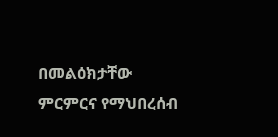በመልዕክታቸው ምርምርና የማህበረሰብ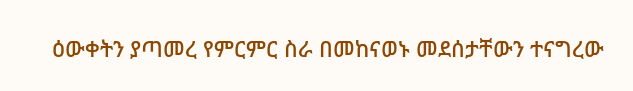ዕውቀትን ያጣመረ የምርምር ስራ በመከናወኑ መደሰታቸውን ተናግረው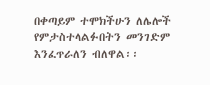በቀጣይም ተሞክችሁን ለሌሎች የምታስተላልፉበትን መንገድም እንፈጥራለን ብለዋል፡፡